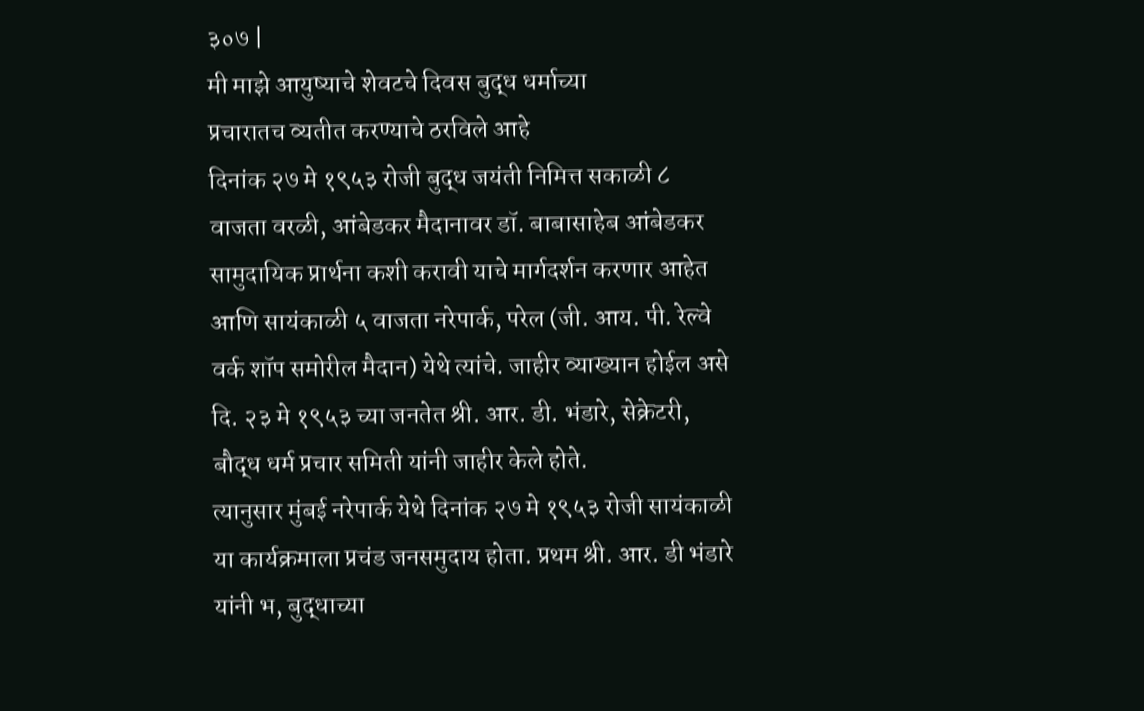३०७ |
मी माझे आयुष्याचे शेवटचे दिवस बुद्ध धर्माच्या
प्रचारातच व्यतीत करण्याचे ठरविले आहे
दिनांक २७ मे १९५३ रोजी बुद्ध जयंती निमित्त सकाळी ८ वाजता वरळी, आंबेडकर मैदानावर डॉ. बाबासाहेब आंबेडकर सामुदायिक प्रार्थना कशी करावी याचे मार्गदर्शन करणार आहेत आणि सायंकाळी ५ वाजता नरेपार्क, परेल (जी. आय. पी. रेल्वे वर्क शॉप समोरील मैदान) येथे त्यांचे. जाहीर व्याख्यान होईल असे दि. २३ मे १९५३ च्या जनतेत श्री. आर. डी. भंडारे, सेक्रेटरी, बौद्ध धर्म प्रचार समिती यांनी जाहीर केले होते.
त्यानुसार मुंबई नरेपार्क येथे दिनांक २७ मे १९५३ रोजी सायंकाळी या कार्यक्रमाला प्रचंड जनसमुदाय होता. प्रथम श्री. आर. डी भंडारे यांनी भ, बुद्धाच्या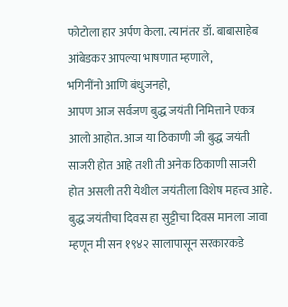फोटोला हार अर्पण केला. त्यानंतर डॉ. बाबासाहेब आंबेडकर आपल्या भाषणात म्हणाले,
भगिनींनो आणि बंधुजनहो,
आपण आज सर्वजण बुद्ध जयंती निमित्ताने एकत्र आलो आहोत. आज या ठिकाणी जी बुद्ध जयंती साजरी होत आहे तशी ती अनेक ठिकाणी साजरी होत असली तरी येथील जयंतीला विशेष महत्त्व आहे. बुद्ध जयंतीचा दिवस हा सुट्टीचा दिवस मानला जावा म्हणून मी सन १९४२ सालापासून सरकारकडे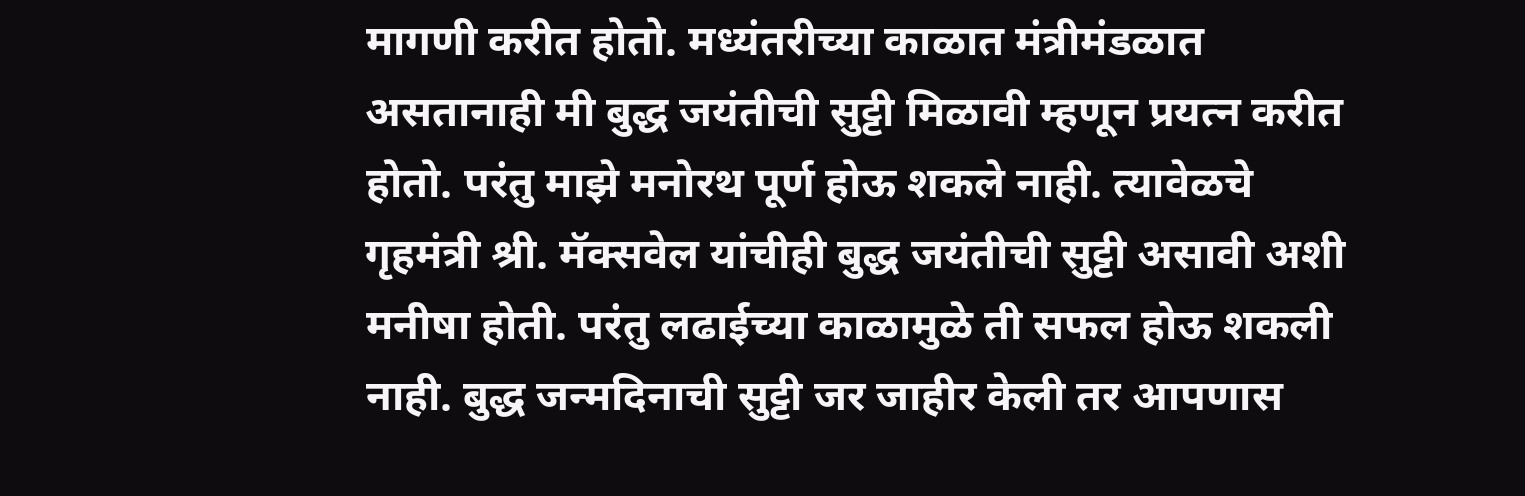मागणी करीत होतो. मध्यंतरीच्या काळात मंत्रीमंडळात असतानाही मी बुद्ध जयंतीची सुट्टी मिळावी म्हणून प्रयत्न करीत होतो. परंतु माझे मनोरथ पूर्ण होऊ शकले नाही. त्यावेळचे गृहमंत्री श्री. मॅक्सवेल यांचीही बुद्ध जयंतीची सुट्टी असावी अशी मनीषा होती. परंतु लढाईच्या काळामुळे ती सफल होऊ शकली नाही. बुद्ध जन्मदिनाची सुट्टी जर जाहीर केली तर आपणास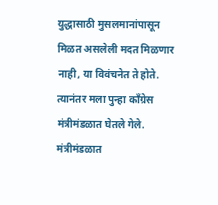युद्धासाठी मुसलमानांपासून मिळत असलेली मदत मिळणार नाही, या विवंचनेत ते होते. त्यानंतर मला पुन्हा काँग्रेस मंत्रीमंडळात घेतले गेले. मंत्रीमंडळात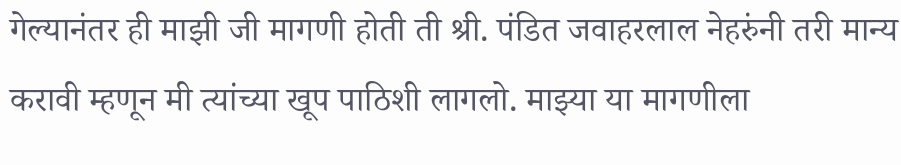गेल्यानंतर ही माझी जी मागणी होती ती श्री. पंडित जवाहरलाल नेहरुंनी तरी मान्य करावी म्हणून मी त्यांच्या खूप पाठिशी लागलो. माझ्या या मागणीला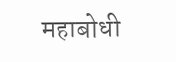महाबोधी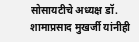सोसायटीचे अध्यक्ष डॉ. शामाप्रसाद मुखर्जी यांनीही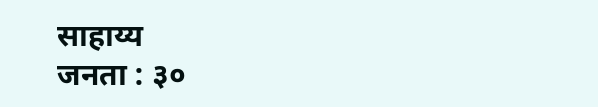साहाय्य
जनता : ३०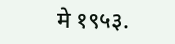मे १९५३.